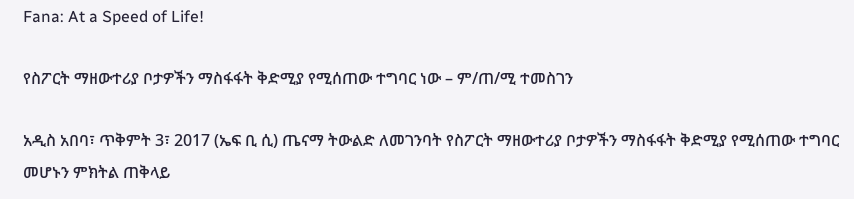Fana: At a Speed of Life!

የስፖርት ማዘውተሪያ ቦታዎችን ማስፋፋት ቅድሚያ የሚሰጠው ተግባር ነው – ም/ጠ/ሚ ተመስገን

አዲስ አበባ፣ ጥቅምት 3፣ 2017 (ኤፍ ቢ ሲ) ጤናማ ትውልድ ለመገንባት የስፖርት ማዘውተሪያ ቦታዎችን ማስፋፋት ቅድሚያ የሚሰጠው ተግባር መሆኑን ምክትል ጠቅላይ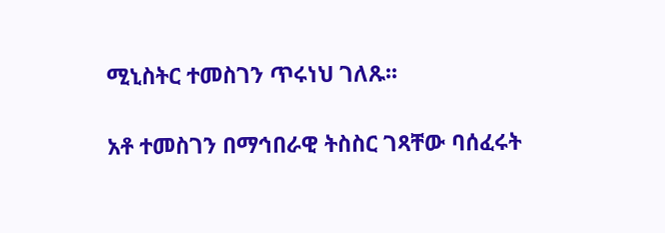ሚኒስትር ተመስገን ጥሩነህ ገለጹ፡፡

አቶ ተመስገን በማኅበራዊ ትስስር ገጻቸው ባሰፈሩት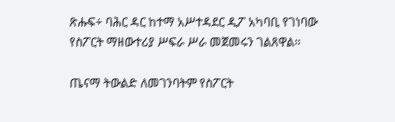ጽሑፍ÷ ባሕር ዳር ከተማ አሥተዳደር ዲፖ አካባቢ የገነባው የስፖርት ማዘውተሪያ ሥፍራ ሥራ መጀመሩን ገልጸዋል፡፡

ጤናማ ትውልድ ለመገንባትም የስፖርት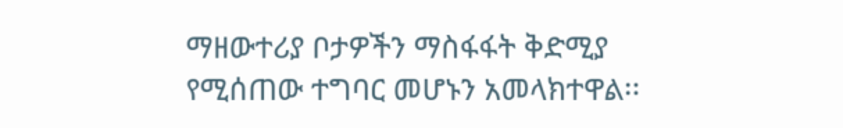ማዘውተሪያ ቦታዎችን ማስፋፋት ቅድሚያ የሚሰጠው ተግባር መሆኑን አመላክተዋል፡፡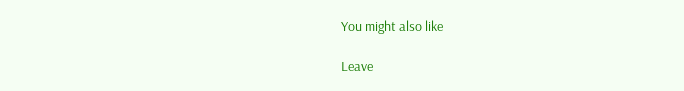You might also like

Leave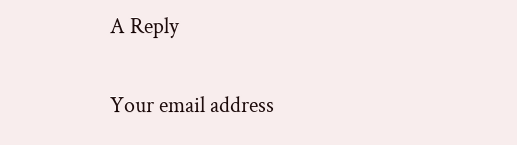A Reply

Your email address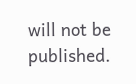will not be published.